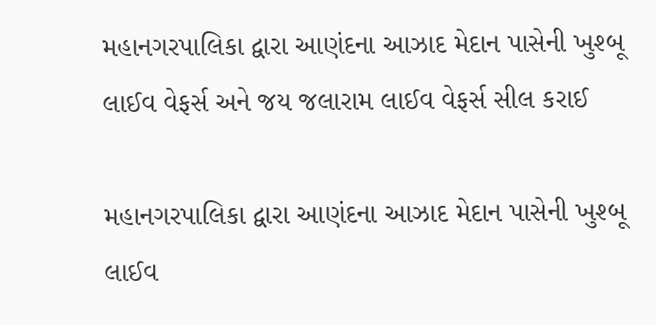મહાનગરપાલિકા દ્વારા આણંદના આઝાદ મેદાન પાસેની ખુશ્બૂ લાઈવ વેફર્સ અને જય જલારામ લાઈવ વેફર્સ સીલ કરાઈ

મહાનગરપાલિકા દ્વારા આણંદના આઝાદ મેદાન પાસેની ખુશ્બૂ લાઈવ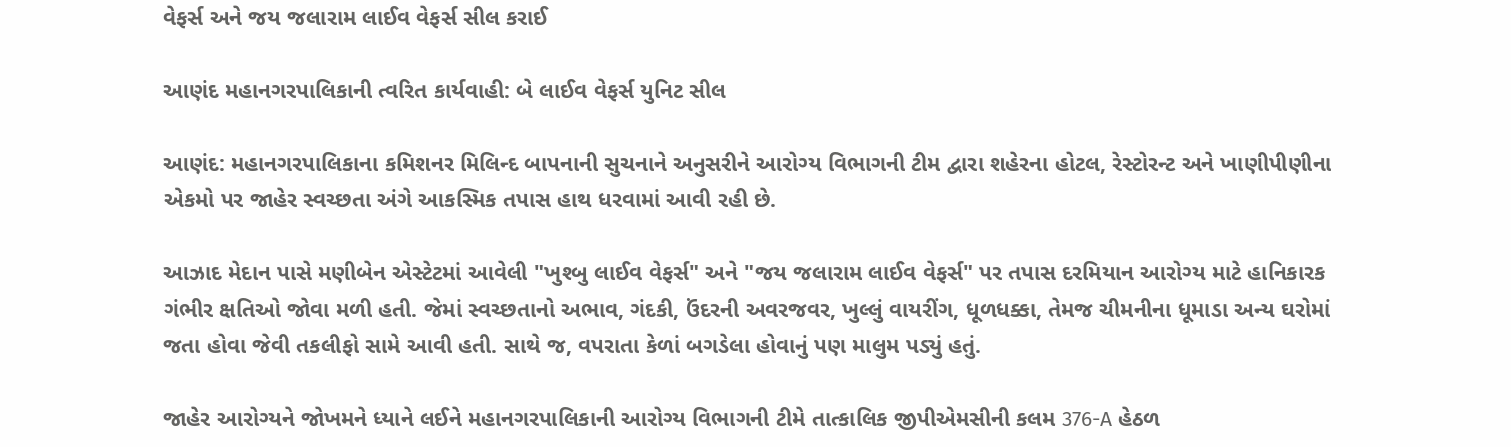વેફર્સ અને જય જલારામ લાઈવ વેફર્સ સીલ કરાઈ

આણંદ મહાનગરપાલિકાની ત્વરિત કાર્યવાહી: બે લાઈવ વેફર્સ યુનિટ સીલ

આણંદ: મહાનગરપાલિકાના કમિશનર મિલિન્દ બાપનાની સુચનાને અનુસરીને આરોગ્ય વિભાગની ટીમ દ્વારા શહેરના હોટલ, રેસ્ટોરન્ટ અને ખાણીપીણીના એકમો પર જાહેર સ્વચ્છતા અંગે આકસ્મિક તપાસ હાથ ધરવામાં આવી રહી છે.

આઝાદ મેદાન પાસે મણીબેન એસ્ટેટમાં આવેલી "ખુશ્બુ લાઈવ વેફર્સ" અને "જય જલારામ લાઈવ વેફર્સ" પર તપાસ દરમિયાન આરોગ્ય માટે હાનિકારક ગંભીર ક્ષતિઓ જોવા મળી હતી. જેમાં સ્વચ્છતાનો અભાવ, ગંદકી, ઉંદરની અવરજવર, ખુલ્લું વાયરીંગ, ધૂળધક્કા, તેમજ ચીમનીના ધૂમાડા અન્ય ઘરોમાં જતા હોવા જેવી તકલીફો સામે આવી હતી. સાથે જ, વપરાતા કેળાં બગડેલા હોવાનું પણ માલુમ પડ્યું હતું.

જાહેર આરોગ્યને જોખમને ધ્યાને લઈને મહાનગરપાલિકાની આરોગ્ય વિભાગની ટીમે તાત્કાલિક જીપીએમસીની કલમ 376-A હેઠળ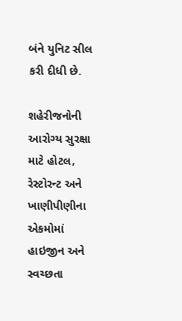બંને યુનિટ સીલ કરી દીધી છે.

શહેરીજનોની આરોગ્ય સુરક્ષા માટે હોટલ, રેસ્ટોરન્ટ અને ખાણીપીણીના એકમોમાં હાઇજીન અને સ્વચ્છતા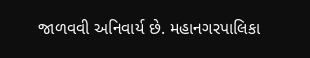જાળવવી અનિવાર્ય છે. મહાનગરપાલિકા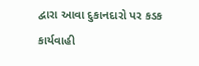દ્વારા આવા દુકાનદારો પર કડક કાર્યવાહી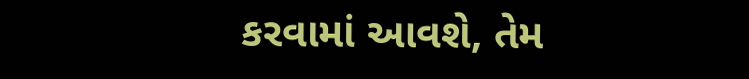કરવામાં આવશે, તેમ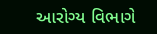આરોગ્ય વિભાગે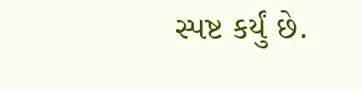સ્પષ્ટ કર્યું છે.